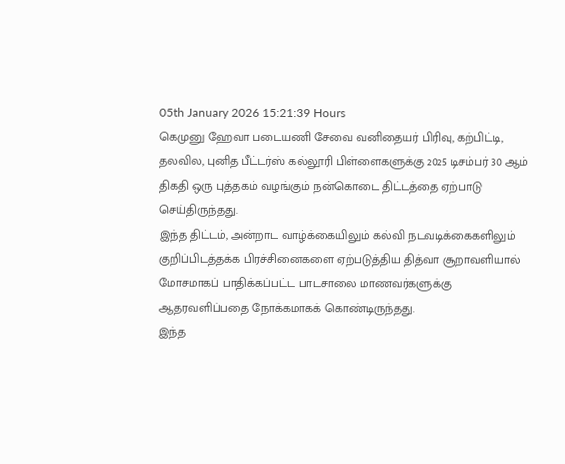05th January 2026 15:21:39 Hours
கெமுனு ஹேவா படையணி சேவை வனிதையர் பிரிவு, கற்பிட்டி, தலவில, புனித பீட்டர்ஸ் கல்லூரி பிள்ளைகளுக்கு 2025 டிசம்பர் 30 ஆம் திகதி ஒரு புத்தகம் வழங்கும் நன்கொடை திட்டத்தை ஏற்பாடு செய்திருந்தது.
இந்த திட்டம், அன்றாட வாழ்க்கையிலும் கல்வி நடவடிக்கைகளிலும் குறிப்பிடத்தக்க பிரச்சினைகளை ஏற்படுத்திய தித்வா சூறாவளியால் மோசமாகப் பாதிக்கப்பட்ட பாடசாலை மாணவர்களுக்கு ஆதரவளிப்பதை நோக்கமாகக் கொண்டிருந்தது.
இந்த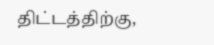திட்டத்திற்கு,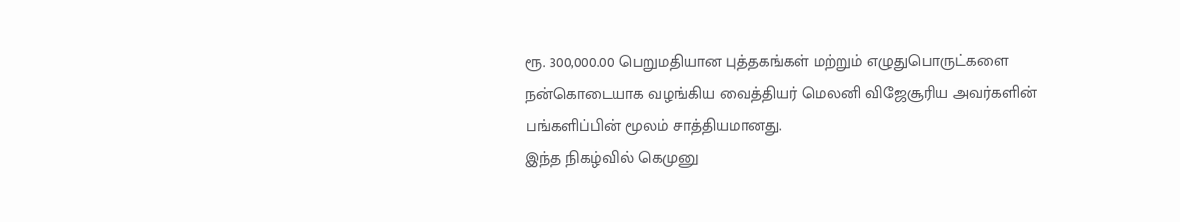ரூ. 300,000.00 பெறுமதியான புத்தகங்கள் மற்றும் எழுதுபொருட்களை நன்கொடையாக வழங்கிய வைத்தியர் மெலனி விஜேசூரிய அவர்களின் பங்களிப்பின் மூலம் சாத்தியமானது.
இந்த நிகழ்வில் கெமுனு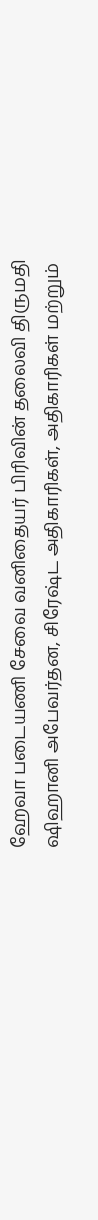ஹேவா படையணி சேவை வனிதையர் பிரிவின் தலைவி திருமதி ஷிஹானி அபேவர்தன, சிரேஷ்ட அதிகாரிகள், அதிகாரிகள் மற்றும்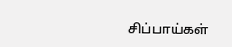சிப்பாய்கள்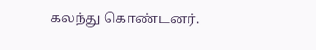கலந்து கொண்டனர்.